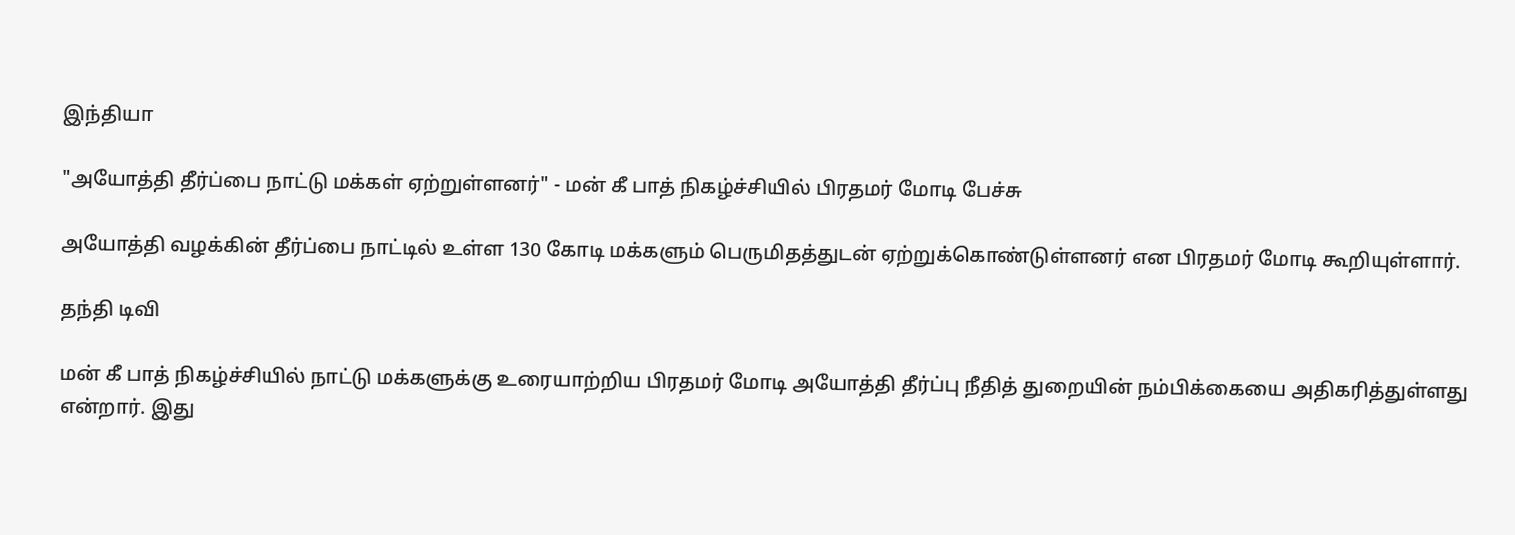இந்தியா

"அயோத்தி தீர்ப்பை நாட்டு மக்கள் ஏற்றுள்ளனர்" - மன் கீ பாத் நிகழ்ச்சியில் பிரதமர் மோடி பேச்சு

அயோத்தி வழக்கின் தீர்ப்பை நாட்டில் உள்ள 130 கோடி மக்களும் பெருமிதத்துடன் ஏற்றுக்கொண்டுள்ளனர் என பிரதமர் மோடி கூறியுள்ளார்.

தந்தி டிவி

மன் கீ பாத் நிகழ்ச்சியில் நாட்டு மக்களுக்கு உரையாற்றிய பிரதமர் மோடி அயோத்தி தீர்ப்பு நீதித் துறையின் நம்பிக்கையை அதிகரித்துள்ளது என்றார். இது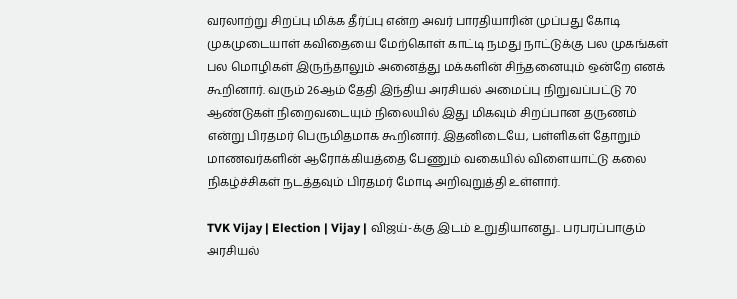வரலாற்று சிறப்பு மிக்க தீர்ப்பு என்ற அவர் பாரதியாரின் முப்பது கோடி முகமுடையாள் கவிதையை மேற்கொள் காட்டி நமது நாட்டுக்கு பல முகங்கள் பல மொழிகள் இருந்தாலும் அனைத்து மக்களின் சிந்தனையும் ஒன்றே எனக் கூறினார். வரும் 26ஆம் தேதி இந்திய அரசியல் அமைப்பு நிறுவப்பட்டு 70 ஆண்டுகள் நிறைவடையும் நிலையில் இது மிகவும் சிறப்பான தருணம் என்று பிரதமர் பெருமிதமாக கூறினார். இதனிடையே, பள்ளிகள் தோறும் மாணவர்களின் ஆரோக்கியத்தை பேணும் வகையில் விளையாட்டு கலை நிகழ்ச்சிகள் நடத்தவும் பிரதமர் மோடி அறிவுறுத்தி உள்ளார்.

TVK Vijay | Election | Vijay | விஜய்-க்கு இடம் உறுதியானது.. பரபரப்பாகும் அரசியல்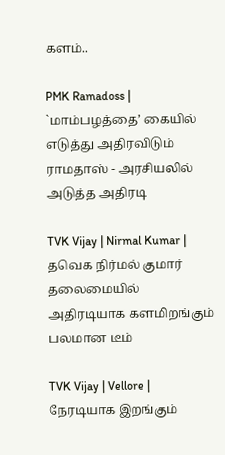களம்..

PMK Ramadoss | `மாம்பழத்தை’ கையில் எடுத்து அதிரவிடும் ராமதாஸ் - அரசியலில் அடுத்த அதிரடி

TVK Vijay | Nirmal Kumar | தவெக நிர்மல் குமார் தலைமையில் அதிரடியாக களமிறங்கும் பலமான டீம்

TVK Vijay | Vellore | நேரடியாக இறங்கும்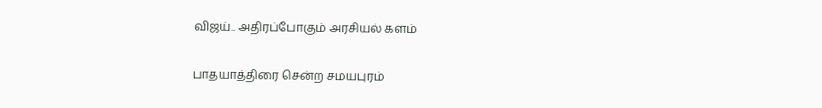விஜய்.. அதிரப்போகும் அரசியல் களம்

பாதயாத்திரை சென்ற சமயபுரம்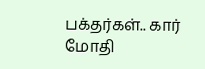பக்தர்கள்.. கார் மோதி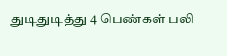துடிதுடித்து 4 பெண்கள் பலி